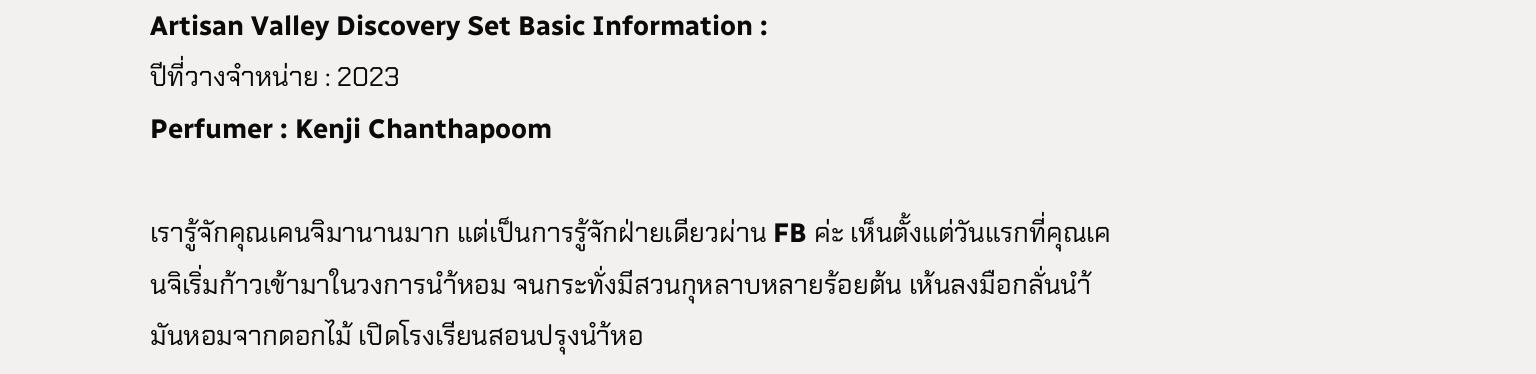Artisan Valley Discovery Set Basic Information :
ปีที่วางจำหน่าย : 2023
Perfumer : Kenji Chanthapoom

เรารู้จักคุณเคนจิมานานมาก แต่เป็นการรู้จักฝ่ายเดียวผ่าน FB ค่ะ เห็นตั้งแต่วันแรกที่คุณเคนจิเริ่มก้าวเข้ามาในวงการนำ้หอม จนกระทั่งมีสวนกุหลาบหลายร้อยต้น เห้นลงมือกลั่นนำ้มันหอมจากดอกไม้ เปิดโรงเรียนสอนปรุงนำ้หอ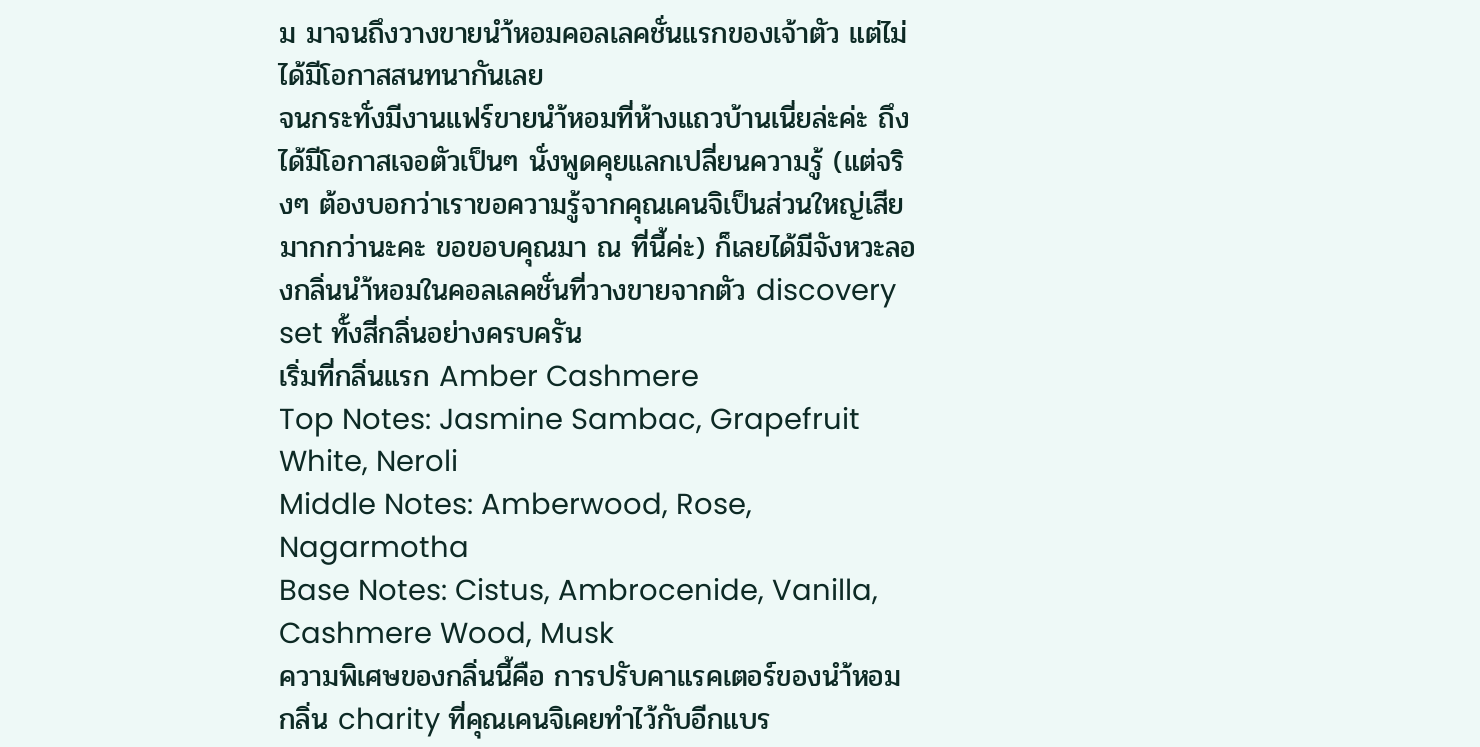ม มาจนถึงวางขายนำ้หอมคอลเลคชั่นแรกของเจ้าตัว แต่ไม่ได้มีโอกาสสนทนากันเลย
จนกระทั่งมีงานแฟร์ขายนำ้หอมที่ห้างแถวบ้านเนี่ยล่ะค่ะ ถึงได้มีโอกาสเจอตัวเป็นๆ นั่งพูดคุยแลกเปลี่ยนความรู้ (แต่จริงๆ ต้องบอกว่าเราขอความรู้จากคุณเคนจิเป็นส่วนใหญ่เสียมากกว่านะคะ ขอขอบคุณมา ณ ที่นี้ค่ะ) ก็เลยได้มีจังหวะลองกลิ่นนำ้หอมในคอลเลคชั่นที่วางขายจากตัว discovery set ทั้งสี่กลิ่นอย่างครบครัน
เริ่มที่กลิ่นแรก Amber Cashmere
Top Notes: Jasmine Sambac, Grapefruit White, Neroli
Middle Notes: Amberwood, Rose, Nagarmotha
Base Notes: Cistus, Ambrocenide, Vanilla, Cashmere Wood, Musk
ความพิเศษของกลิ่นนี้คือ การปรับคาแรคเตอร์ของนำ้หอม กลิ่น charity ที่คุณเคนจิเคยทำไว้กับอีกแบร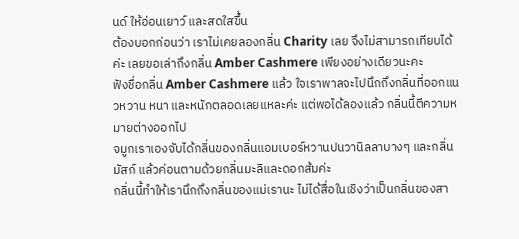นด์ ให้อ่อนเยาว์ และสดใสขึ้น
ต้องบอกก่อนว่า เราไม่เคยลองกลิ่น Charity เลย จึงไม่สามารถเทียบได้ค่ะ เลยขอเล่าถึงกลิ่น Amber Cashmere เพียงอย่างเดียวนะคะ
ฟังชื่อกลิ่น Amber Cashmere แล้ว ใจเราพาลจะไปนึกถึงกลิ่นที่ออกแนวหวาน หนา และหนักตลอดเลยแหละค่ะ แต่พอได้ลองแล้ว กลิ่นนี้ตีความหมายต่างออกไป
จมูกเราเองจับได้กลิ่นของกลิ่นแอมเบอร์หวานปนวานิลลาบางๆ และกลิ่นมัสก์ แล้วค่อนตามด้วยกลิ่นมะลิและดอกส้มค่ะ
กลิ่นนี้ทำให้เรานึกถึงกลิ่นของแม่เรานะ ไม่ได้สื่อในเชิงว่าเป็นกลิ่นของสา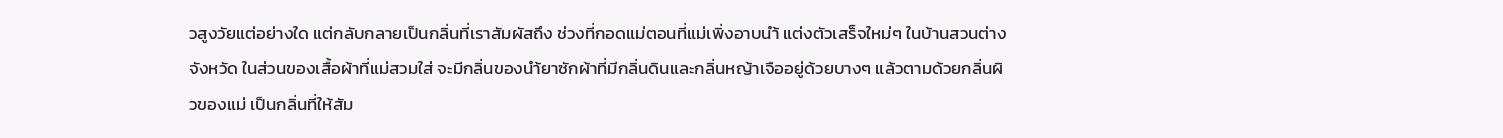วสูงวัยแต่อย่างใด แต่กลับกลายเป็นกลิ่นที่เราสัมผัสถึง ช่วงที่กอดแม่ตอนที่แม่เพิ่งอาบนำ้ แต่งตัวเสร็จใหม่ๆ ในบ้านสวนต่างจังหวัด ในส่วนของเสื้อผ้าที่แม่สวมใส่ จะมีกลิ่นของนำ้ยาซักผ้าที่มีกลิ่นดินและกลิ่นหญ้าเจืออยู่ด้วยบางๆ แล้วตามด้วยกลิ่นผิวของแม่ เป็นกลิ่นที่ให้สัม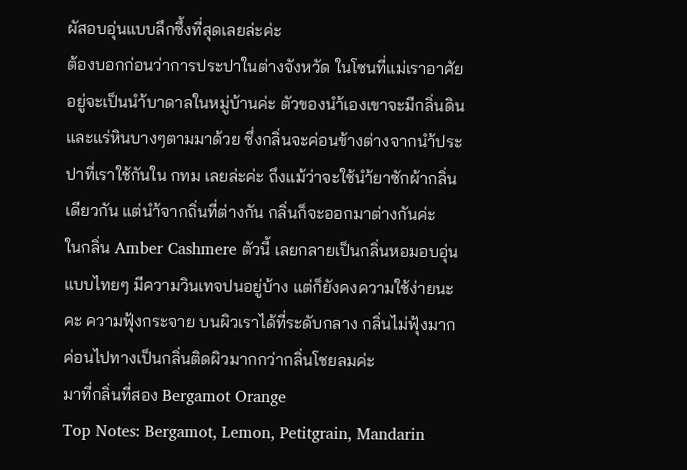ผัสอบอุ่นแบบลึกซึ้งที่สุดเลยล่ะค่ะ
ต้องบอกก่อนว่าการประปาในต่างจังหวัด ในโซนที่แม่เราอาศัยอยู่จะเป็นนำ้บาดาลในหมู่บ้านค่ะ ตัวของนำ้เองเขาจะมีกลิ่นดินและแร่หินบางๆตามมาด้วย ซึ่งกลิ่นจะค่อนข้างต่างจากนำ้ประปาที่เราใช้กันใน กทม เลยล่ะค่ะ ถึงแม้ว่าจะใช้นำ้ยาซักผ้ากลิ่นเดียวกัน แต่นำ้จากถิ่นที่ต่างกัน กลิ่นก็จะออกมาต่างกันค่ะ
ในกลิ่น Amber Cashmere ตัวนี้ เลยกลายเป็นกลิ่นหอมอบอุ่นแบบไทยๆ มีความวินเทจปนอยู่บ้าง แต่ก็ยังคงความใช้ง่ายนะคะ ความฟุ้งกระจาย บนผิวเราได้ที่ระดับกลาง กลิ่นไม่ฟุ้งมาก ค่อนไปทางเป็นกลิ่นติดผิวมากกว่ากลิ่นโชยลมค่ะ
มาที่กลิ่นที่สอง Bergamot Orange
Top Notes: Bergamot, Lemon, Petitgrain, Mandarin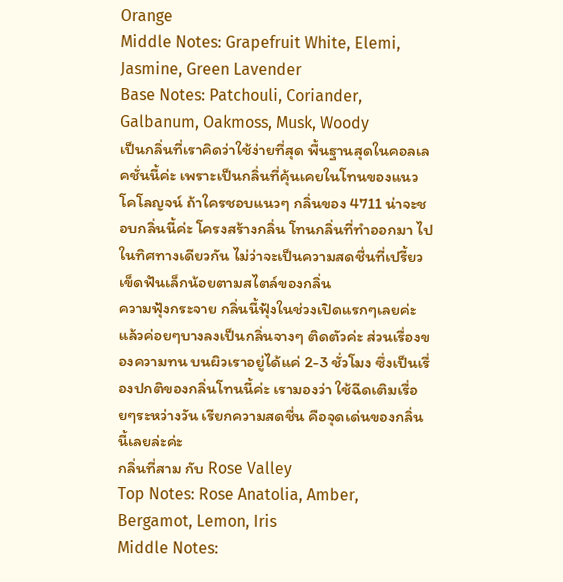Orange
Middle Notes: Grapefruit White, Elemi, Jasmine, Green Lavender
Base Notes: Patchouli, Coriander, Galbanum, Oakmoss, Musk, Woody
เป็นกลิ่นที่เราคิดว่าใช้ง่ายที่สุด พื้นฐานสุดในคอลเลคชั่นนี้ค่ะ เพราะเป็นกลิ่นที่คุ้นเคยในโทนของแนวโคโลญจน์ ถ้าใครชอบแนวๆ กลิ่นของ 4711 น่าจะชอบกลิ่นนี้ค่ะ โครงสร้างกลิ่น โทนกลิ่นที่ทำออกมา ไปในทิศทางเดียวกัน ไม่ว่าจะเป็นความสดชื่นที่เปรี้ยวเข็ดฟันเล็กน้อยตามสไตล์ของกลิ่น
ความฟุ้งกระจาย กลิ่นนี้ฟุ้งในช่วงเปิดแรกๆเลยค่ะ แล้วค่อยๆบางลงเป็นกลิ่นจางๆ ติดตัวค่ะ ส่วนเรื่องของความทน บนผิวเราอยู่ได้แค่ 2-3 ชั่วโมง ซึ่งเป็นเรื่องปกติของกลิ่นโทนนี้ค่ะ เรามองว่า ใช้ฉีดเติมเรื่อยๆระหว่างวัน เรียกความสดชื่น คือจุดเด่นของกลิ่นนี้เลยล่ะค่ะ
กลิ่นที่สาม กับ Rose Valley
Top Notes: Rose Anatolia, Amber, Bergamot, Lemon, Iris
Middle Notes: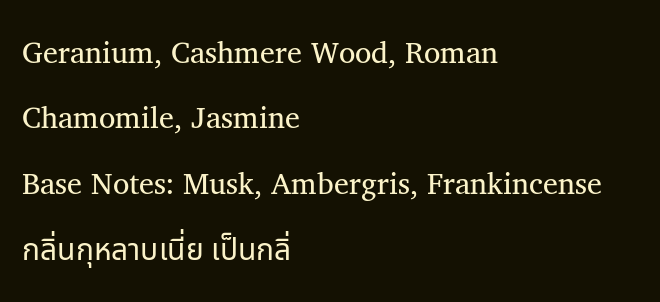Geranium, Cashmere Wood, Roman Chamomile, Jasmine
Base Notes: Musk, Ambergris, Frankincense
กลิ่นกุหลาบเนี่ย เป็นกลิ่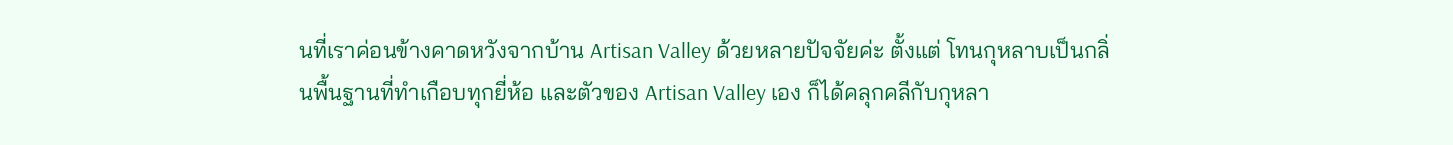นที่เราค่อนข้างคาดหวังจากบ้าน Artisan Valley ด้วยหลายปัจจัยค่ะ ตั้งแต่ โทนกุหลาบเป็นกลิ่นพื้นฐานที่ทำเกือบทุกยี่ห้อ และตัวของ Artisan Valley เอง ก็ได้คลุกคลีกับกุหลา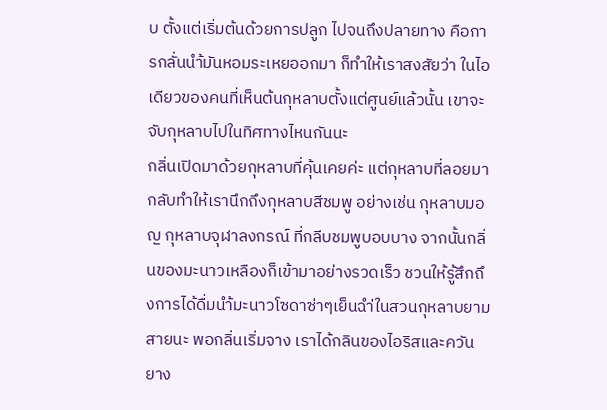บ ตั้งแต่เริ่มต้นด้วยการปลูก ไปจนถึงปลายทาง คือการกลั่นนำ้มันหอมระเหยออกมา ก็ทำให้เราสงสัยว่า ในไอเดียวของคนที่เห็นต้นกุหลาบตั้งแต่ศูนย์แล้วนั้น เขาจะจับกุหลาบไปในทิศทางไหนกันนะ
กลิ่นเปิดมาด้วยกุหลาบที่คุ้นเคยค่ะ แต่กุหลาบที่ลอยมากลับทำให้เรานึกถึงกุหลาบสีชมพู อย่างเช่น กุหลาบมอญ กุหลาบจุฬาลงกรณ์ ที่กลีบชมพูบอบบาง จากนั้นกลิ่นของมะนาวเหลืองก็เข้ามาอย่างรวดเร็ว ชวนให้รู้สึกถึงการได้ดื่มนำ้มะนาวโซดาซ่าๆเย็นฉำ่ในสวนกุหลาบยามสายนะ พอกลิ่นเริ่มจาง เราได้กลินของไอริสและควันยาง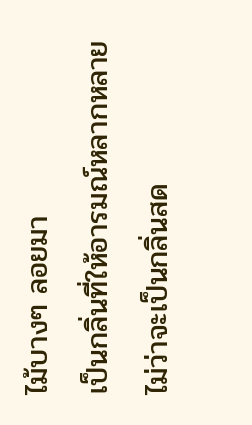ไม้บางๆ ลอยมา
เป็นกลิ่นที่ให้อารมณ์หลากหลาย ไม่ว่าจะเป็นกลิ่นสด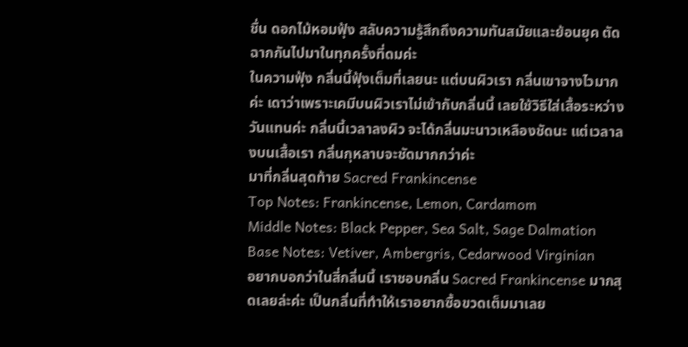ชื่น ดอกไม้หอมฟุ้ง สลับความรู้สึกถึงความทันสมัยและย้อนยุค ตัดฉากกันไปมาในทุกครั้งที่ดมค่ะ
ในความฟุ้ง กลิ่นนี้ฟุ้งเต็มที่เลยนะ แต่บนผิวเรา กลิ่นเขาจางไวมากค่ะ เดาว่าเพราะเคมีบนผิวเราไม่เข้ากับกลิ่นนี้ เลยใช้วิธีใส่เสื้อระหว่างวันแทนค่ะ กลิ่นนี้เวลาลงผิว จะได้กลิ่นมะนาวเหลืองชัดนะ แต่เวลาลงบนเสื้อเรา กลิ่นกุหลาบจะชัดมากกว่าค่ะ
มาที่กลิ่นสุดท้าย Sacred Frankincense
Top Notes: Frankincense, Lemon, Cardamom
Middle Notes: Black Pepper, Sea Salt, Sage Dalmation
Base Notes: Vetiver, Ambergris, Cedarwood Virginian
อยากบอกว่าในสี่กลิ่นนี้ เราชอบกลิ่น Sacred Frankincense มากสุดเลยล่ะค่ะ เป็นกลิ่นที่ทำให้เราอยากซื้อขวดเต็มมาเลย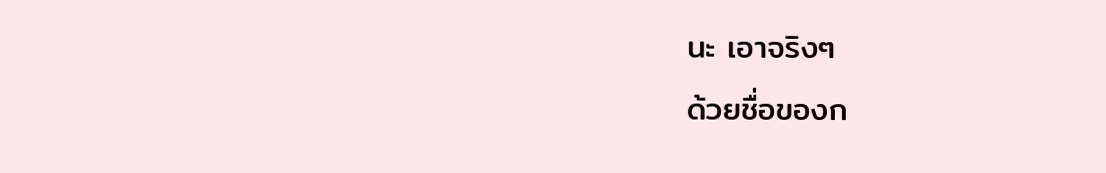นะ เอาจริงๆ
ด้วยชื่อของก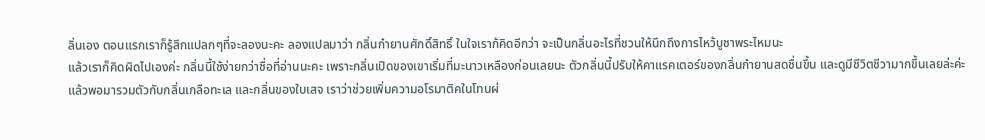ลิ่นเอง ตอนแรกเราก็รู้สึกแปลกๆที่จะลองนะคะ ลองแปลมาว่า กลิ่นกำยานศักดิ์สิทธิ์ ในใจเราก้คิดอีกว่า จะเป็นกลิ่นอะไรที่ชวนให้นึกถึงการไหว้บูชาพระไหมนะ
แล้วเราก็คิดผิดไปเองค่ะ กลิ่นนี้ใช้ง่ายกว่าชื่อที่อ่านนะคะ เพราะกลิ่นเปิดของเขาเริ่มที่มะนาวเหลืองก่อนเลยนะ ตัวกลิ่นนี้ปรับให้คาแรคเตอร์ของกลิ่นกำยานสดชื่นขึ้น และดูมีชีวิตชีวามากขึ้นเลยล่ะค่ะ
แล้วพอมารวมตัวกับกลิ่นเกลือทะเล และกลิ่นของใบเสจ เราว่าช่วยเพิ่มความอโรมาติคในโทนผ่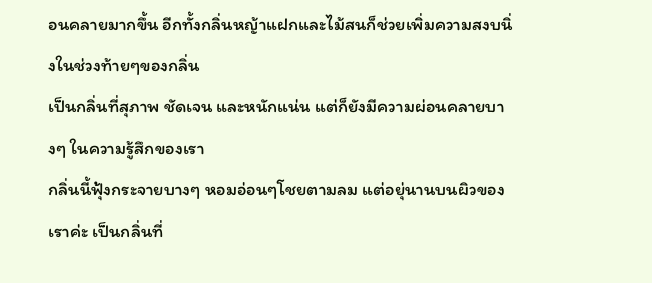อนคลายมากขึ้น อีกทั้งกลิ่นหญ้าแฝกและไม้สนก็ช่วยเพิ่มความสงบนิ่งในช่วงท้ายๆของกลิ่น
เป็นกลิ่นที่สุภาพ ชัดเจน และหนักแน่น แต่ก็ยังมีความผ่อนคลายบางๆ ในความรู้สึกของเรา
กลิ่นนี้ฟุ้งกระจายบางๆ หอมอ่อนๆโชยตามลม แต่อยุ่นานบนผิวของเราค่ะ เป็นกลิ่นที่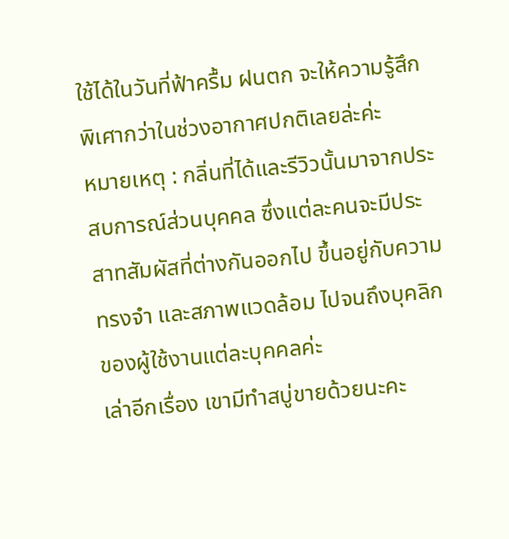ใช้ได้ในวันที่ฟ้าครื้ม ฝนตก จะให้ความรู้สึกพิเศากว่าในช่วงอากาศปกติเลยล่ะค่ะ
หมายเหตุ : กลิ่นที่ได้และรีวิวนั้นมาจากประสบการณ์ส่วนบุคคล ซึ่งแต่ละคนจะมีประสาทสัมผัสที่ต่างกันออกไป ขึ้นอยู่กับความทรงจำ และสภาพแวดล้อม ไปจนถึงบุคลิกของผู้ใช้งานแต่ละบุคคลค่ะ
เล่าอีกเรื่อง เขามีทำสบู่ขายด้วยนะคะ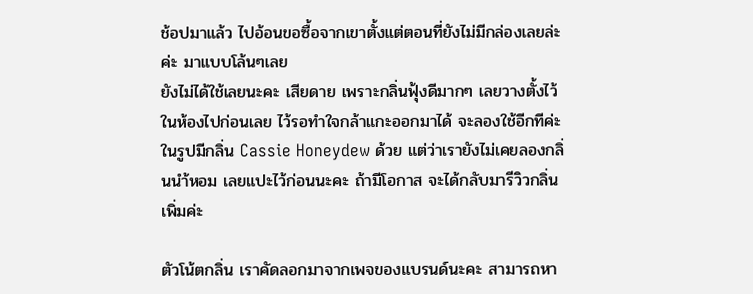ช้อปมาแล้ว ไปอ้อนขอซื้อจากเขาตั้งแต่ตอนที่ยังไม่มีกล่องเลยล่ะค่ะ มาแบบโล้นๆเลย
ยังไม่ได้ใช้เลยนะคะ เสียดาย เพราะกลิ่นฟุ้งดีมากๆ เลยวางตั้งไว้ในห้องไปก่อนเลย ไว้รอทำใจกล้าแกะออกมาได้ จะลองใช้อีกทีค่ะ
ในรูปมีกลิ่น Cassie Honeydew ด้วย แต่ว่าเรายังไม่เคยลองกลิ่นนำ้หอม เลยแปะไว้ก่อนนะคะ ถ้ามีโอกาส จะได้กลับมารีวิวกลิ่นเพิ่มค่ะ

ตัวโน้ตกลิ่น เราคัดลอกมาจากเพจของแบรนด์นะคะ สามารถหา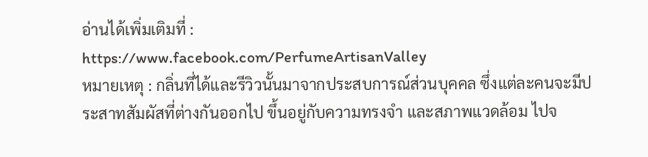อ่านได้เพิ่มเติมที่ :
https://www.facebook.com/PerfumeArtisanValley
หมายเหตุ : กลิ่นที่ได้และรีวิวนั้นมาจากประสบการณ์ส่วนบุคคล ซึ่งแต่ละคนจะมีประสาทสัมผัสที่ต่างกันออกไป ขึ้นอยู่กับความทรงจำ และสภาพแวดล้อม ไปจ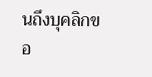นถึงบุคลิกขอ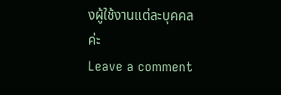งผู้ใช้งานแต่ละบุคคลค่ะ
Leave a comment